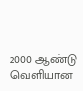2000 ஆண்டு வெளியான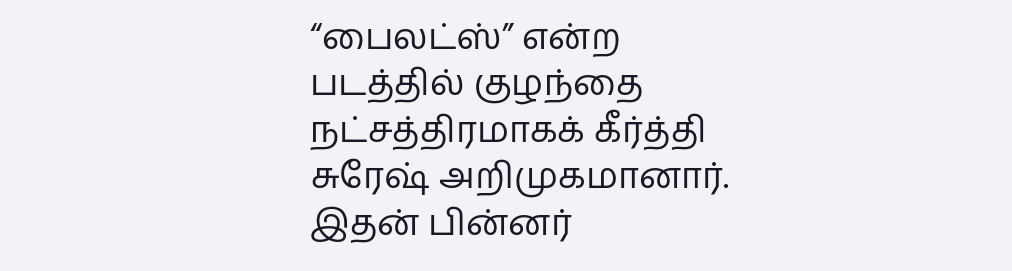“பைலட்ஸ்” என்ற படத்தில் குழந்தை நட்சத்திரமாகக் கீர்த்தி சுரேஷ் அறிமுகமானார். இதன் பின்னர்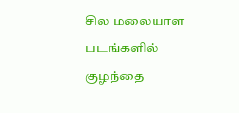சில மலையாள படங்களில் குழந்தை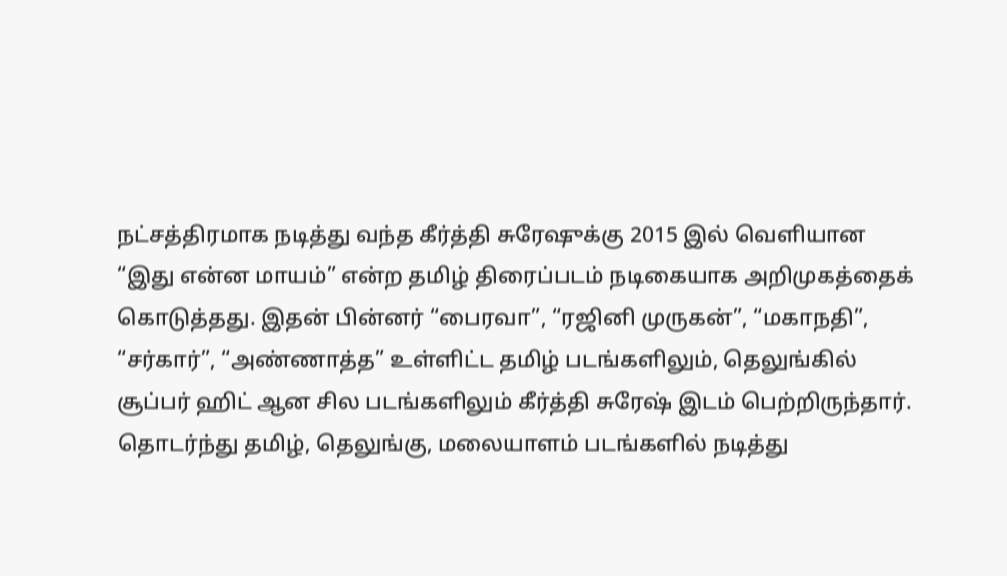நட்சத்திரமாக நடித்து வந்த கீர்த்தி சுரேஷுக்கு 2015 இல் வெளியான “இது என்ன மாயம்” என்ற தமிழ் திரைப்படம் நடிகையாக அறிமுகத்தைக் கொடுத்தது. இதன் பின்னர் “பைரவா”, “ரஜினி முருகன்”, “மகாநதி”, “சர்கார்”, “அண்ணாத்த” உள்ளிட்ட தமிழ் படங்களிலும், தெலுங்கில் சூப்பர் ஹிட் ஆன சில படங்களிலும் கீர்த்தி சுரேஷ் இடம் பெற்றிருந்தார்.
தொடர்ந்து தமிழ், தெலுங்கு, மலையாளம் படங்களில் நடித்து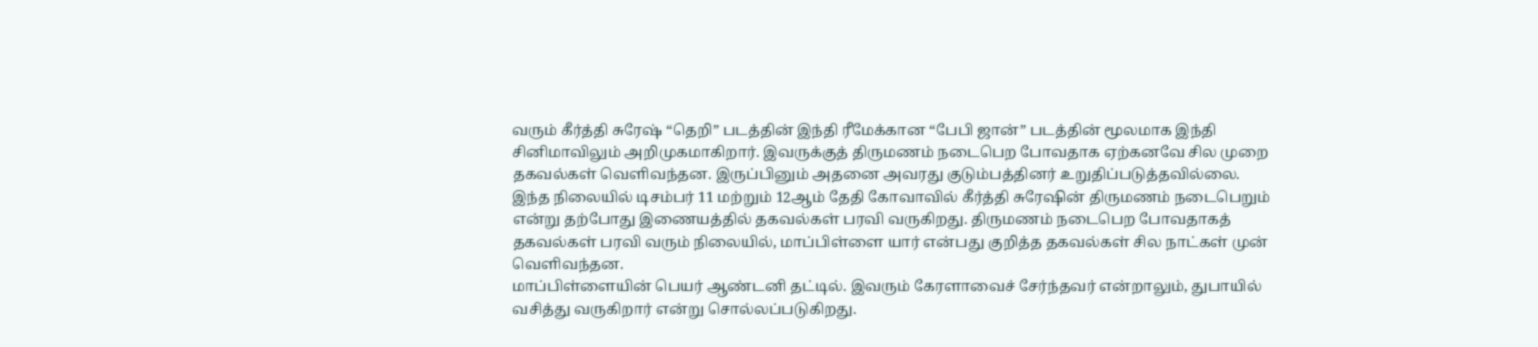வரும் கீர்த்தி சுரேஷ் “தெறி” படத்தின் இந்தி ரீமேக்கான “பேபி ஜான்” படத்தின் மூலமாக இந்தி சினிமாவிலும் அறிமுகமாகிறார். இவருக்குத் திருமணம் நடைபெற போவதாக ஏற்கனவே சில முறை தகவல்கள் வெளிவந்தன. இருப்பினும் அதனை அவரது குடும்பத்தினர் உறுதிப்படுத்தவில்லை.
இந்த நிலையில் டிசம்பர் 11 மற்றும் 12ஆம் தேதி கோவாவில் கீர்த்தி சுரேஷின் திருமணம் நடைபெறும் என்று தற்போது இணையத்தில் தகவல்கள் பரவி வருகிறது. திருமணம் நடைபெற போவதாகத் தகவல்கள் பரவி வரும் நிலையில், மாப்பிள்ளை யார் என்பது குறித்த தகவல்கள் சில நாட்கள் முன் வெளிவந்தன.
மாப்பிள்ளையின் பெயர் ஆண்டனி தட்டில். இவரும் கேரளாவைச் சேர்ந்தவர் என்றாலும், துபாயில் வசித்து வருகிறார் என்று சொல்லப்படுகிறது.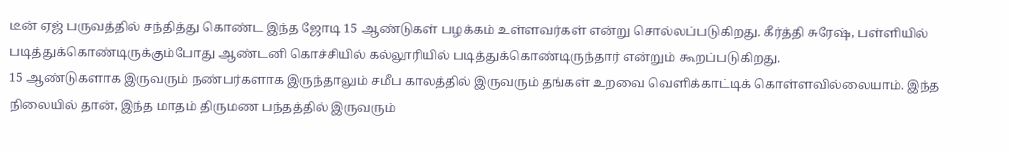டீன் ஏஜ் பருவத்தில் சந்தித்து கொண்ட இந்த ஜோடி 15 ஆண்டுகள் பழக்கம் உள்ளவர்கள் என்று சொல்லப்படுகிறது. கீர்த்தி சுரேஷ், பள்ளியில் படித்துக்கொண்டிருக்கும்போது ஆண்டனி கொச்சியில் கல்லூரியில் படித்துக்கொண்டிருந்தார் என்றும் கூறப்படுகிறது.
15 ஆண்டுகளாக இருவரும் நண்பர்களாக இருந்தாலும் சமீப காலத்தில் இருவரும் தங்கள் உறவை வெளிக்காட்டிக் கொள்ளவில்லையாம். இந்த நிலையில் தான், இந்த மாதம் திருமண பந்தத்தில் இருவரும்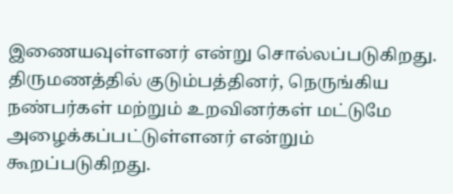இணையவுள்ளனர் என்று சொல்லப்படுகிறது. திருமணத்தில் குடும்பத்தினர், நெருங்கிய நண்பர்கள் மற்றும் உறவினர்கள் மட்டுமே அழைக்கப்பட்டுள்ளனர் என்றும் கூறப்படுகிறது.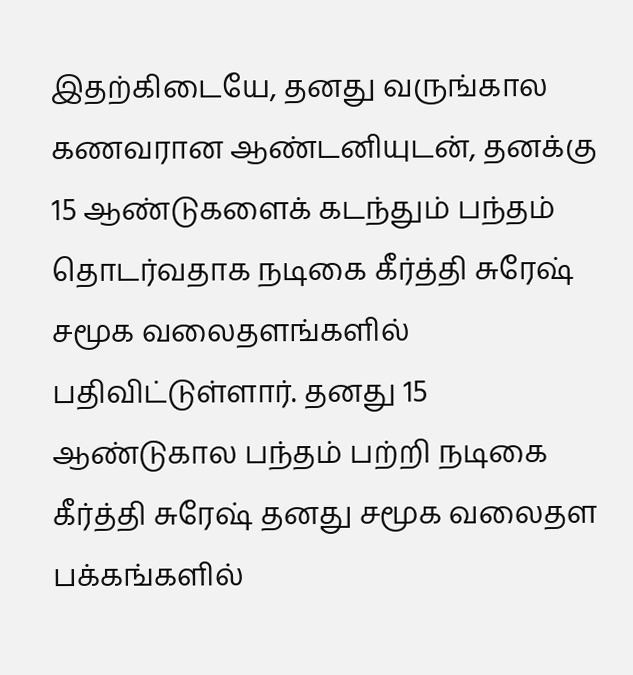இதற்கிடையே, தனது வருங்கால கணவரான ஆண்டனியுடன், தனக்கு 15 ஆண்டுகளைக் கடந்தும் பந்தம் தொடர்வதாக நடிகை கீர்த்தி சுரேஷ் சமூக வலைதளங்களில் பதிவிட்டுள்ளார். தனது 15 ஆண்டுகால பந்தம் பற்றி நடிகை கீர்த்தி சுரேஷ் தனது சமூக வலைதள பக்கங்களில்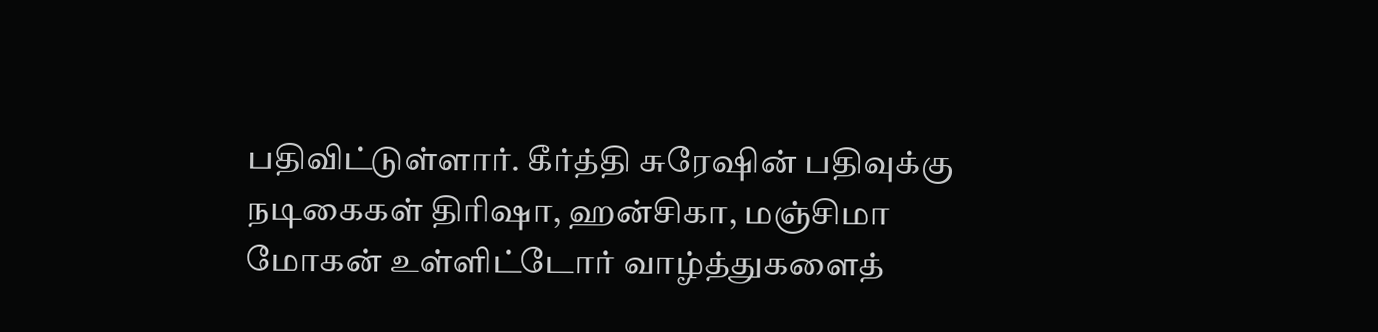பதிவிட்டுள்ளார். கீர்த்தி சுரேஷின் பதிவுக்கு நடிகைகள் திரிஷா, ஹன்சிகா, மஞ்சிமா மோகன் உள்ளிட்டோர் வாழ்த்துகளைத்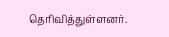தெரிவித்துள்ளனர்.